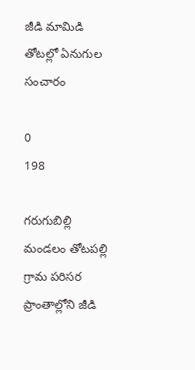జీడి మామిడి తోటల్లో ఏనుగుల సంచారం

0
198

గరుగుబిల్లి మండలం తోటపల్లి గ్రామ పరిసర ప్రాంతాల్లోని జీడి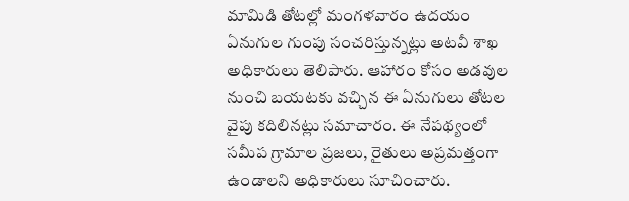మామిడి తోటల్లో మంగళవారం ఉదయం ఏనుగుల గుంపు సంచరిస్తున్నట్లు అటవీ శాఖ అధికారులు తెలిపారు. ఆహారం కోసం అడవుల నుంచి బయటకు వచ్చిన ఈ ఏనుగులు తోటల వైపు కదిలినట్లు సమాచారం. ఈ నేపథ్యంలో సమీప గ్రామాల ప్రజలు, రైతులు అప్రమత్తంగా ఉండాలని అధికారులు సూచించారు.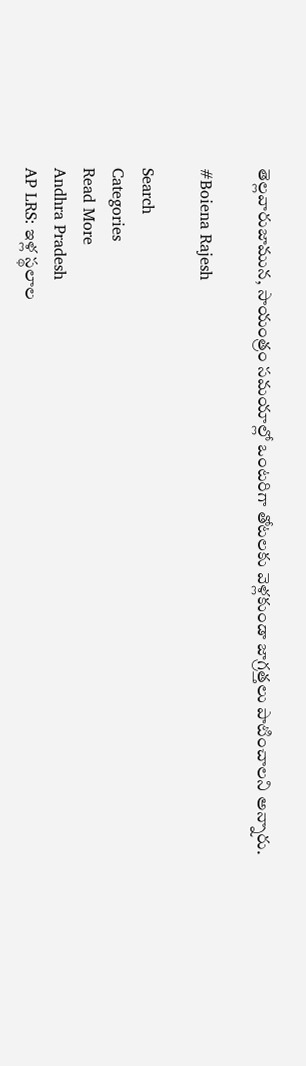తెల్లవారుజామున, సాయంత్రం సమయాల్లో ఒంటరిగా తోటలకు వెళ్లకుండా జాగ్రత్తలు పాటించాలని అన్నారు.

#Boiena Rajesh

Search
Categories
Read More
Andhra Pradesh
AP LRS: ఇళ్ల స్థలాల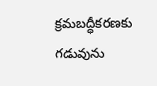క్రమబద్ధీకరణకు గడువును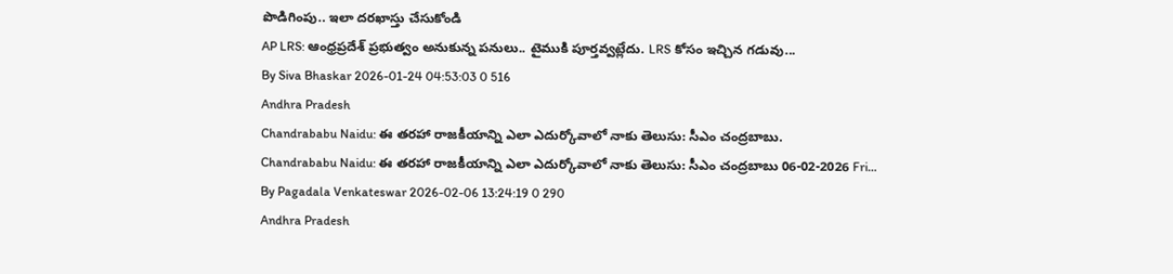పొడిగింపు.. ఇలా దరఖాస్తు చేసుకోండి
AP LRS: ఆంధ్రప్రదేశ్ ప్రభుత్వం అనుకున్న పనులు.. టైముకి పూర్తవ్వట్లేదు. LRS కోసం ఇచ్చిన గడువు...
By Siva Bhaskar 2026-01-24 04:53:03 0 516
Andhra Pradesh
Chandrababu Naidu: ఈ తరహా రాజకీయాన్ని ఎలా ఎదుర్కోవాలో నాకు తెలుసు: సీఎం చంద్రబాబు.
Chandrababu Naidu: ఈ తరహా రాజకీయాన్ని ఎలా ఎదుర్కోవాలో నాకు తెలుసు: సీఎం చంద్రబాబు 06-02-2026 Fri...
By Pagadala Venkateswar 2026-02-06 13:24:19 0 290
Andhra Pradesh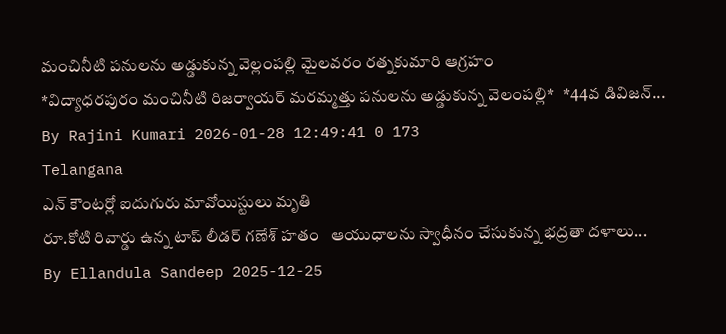మంచినీటి పనులను అడ్డుకున్న వెల్లంపల్లి మైలవరం రత్నకుమారి ఆగ్రహం
*విద్యాధరపురం మంచినీటి రిజర్వాయర్ మరమ్మత్తు పనులను అడ్డుకున్న వెలంపల్లి*   *44వ డివిజన్...
By Rajini Kumari 2026-01-28 12:49:41 0 173
Telangana
ఎన్ కౌంటర్లో ఐదుగురు మావోయిస్టులు మృతి
రూ.కోటి రివార్డు ఉన్న టాప్ లీడర్ గణేశ్ హతం   ఆయుధాలను స్వాధీనం చేసుకున్న భద్రతా దళాలు...
By Ellandula Sandeep 2025-12-25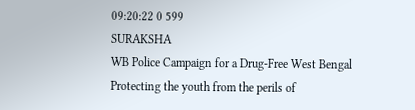09:20:22 0 599
SURAKSHA
WB Police Campaign for a Drug-Free West Bengal
Protecting the youth from the perils of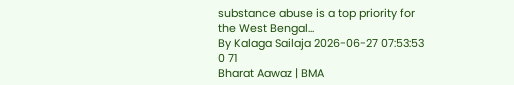substance abuse is a top priority for the West Bengal...
By Kalaga Sailaja 2026-06-27 07:53:53 0 71
Bharat Aawaz | BMA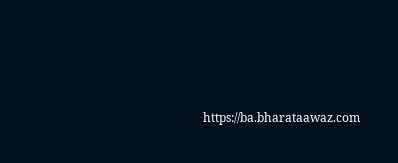https://ba.bharataawaz.com